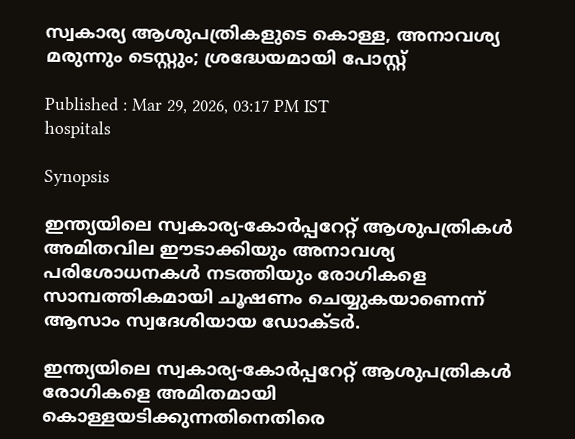സ്വകാര്യ ആശുപത്രികളുടെ കൊള്ള, അനാവശ്യ മരുന്നും ടെസ്റ്റും; ശ്രദ്ധേയമായി പോസ്റ്റ്

Published : Mar 29, 2026, 03:17 PM IST
hospitals

Synopsis

ഇന്ത്യയിലെ സ്വകാര്യ-കോർപ്പറേറ്റ് ആശുപത്രികൾ അമിതവില ഈടാക്കിയും അനാവശ്യ പരിശോധനകൾ നടത്തിയും രോഗികളെ സാമ്പത്തികമായി ചൂഷണം ചെയ്യുകയാണെന്ന് ആസാം സ്വദേശിയായ ഡോക്ടർ.

ഇന്ത്യയിലെ സ്വകാര്യ-കോർപ്പറേറ്റ് ആശുപത്രികൾ രോഗികളെ അമിതമായി കൊള്ളയടിക്കുന്നതിനെതിരെ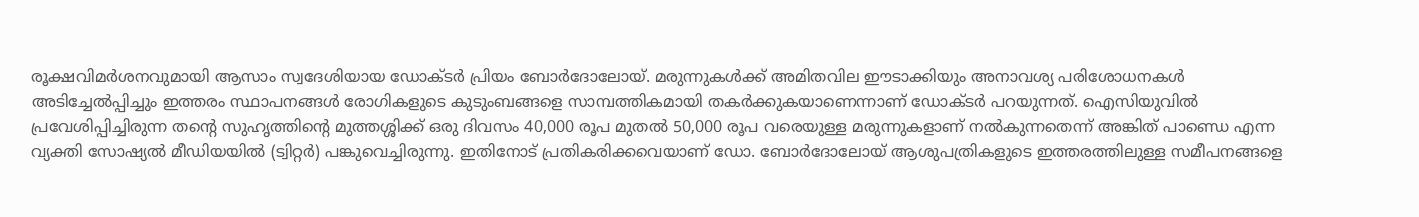രൂക്ഷവിമർശനവുമായി ആസാം സ്വദേശിയായ ഡോക്ടർ പ്രിയം ബോർദോലോയ്. മരുന്നുകൾക്ക് അമിതവില ഈടാക്കിയും അനാവശ്യ പരിശോധനകൾ അടിച്ചേൽപ്പിച്ചും ഇത്തരം സ്ഥാപനങ്ങൾ രോഗികളുടെ കുടുംബങ്ങളെ സാമ്പത്തികമായി തകർക്കുകയാണെന്നാണ് ഡോക്ടർ പറയുന്നത്. ഐസിയുവിൽ പ്രവേശിപ്പിച്ചിരുന്ന തന്റെ സുഹൃത്തിന്റെ മുത്തശ്ശിക്ക് ഒരു ദിവസം 40,000 രൂപ മുതൽ 50,000 രൂപ വരെയുള്ള മരുന്നുകളാണ് നൽകുന്നതെന്ന് അങ്കിത് പാണ്ഡെ എന്ന വ്യക്തി സോഷ്യൽ മീഡിയയിൽ (ട്വിറ്റർ) പങ്കുവെച്ചിരുന്നു. ഇതിനോട് പ്രതികരിക്കവെയാണ് ഡോ. ബോർദോലോയ് ആശുപത്രികളുടെ ഇത്തരത്തിലുള്ള സമീപനങ്ങളെ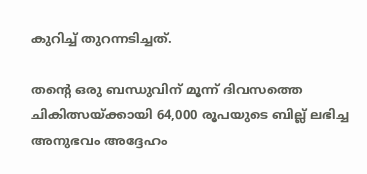കുറിച്ച് തുറന്നടിച്ചത്.

തന്റെ ഒരു ബന്ധുവിന് മൂന്ന് ദിവസത്തെ ചികിത്സയ്ക്കായി 64,000 രൂപയുടെ ബില്ല് ലഭിച്ച അനുഭവം അദ്ദേഹം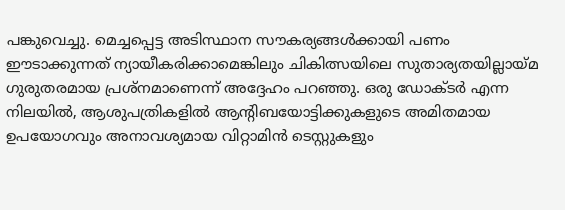പങ്കുവെച്ചു. മെച്ചപ്പെട്ട അടിസ്ഥാന സൗകര്യങ്ങൾക്കായി പണം ഈടാക്കുന്നത് ന്യായീകരിക്കാമെങ്കിലും ചികിത്സയിലെ സുതാര്യതയില്ലായ്മ ഗുരുതരമായ പ്രശ്നമാണെന്ന് അദ്ദേഹം പറഞ്ഞു. ഒരു ഡോക്ടർ എന്ന നിലയിൽ, ആശുപത്രികളിൽ ആന്റിബയോട്ടിക്കുകളുടെ അമിതമായ ഉപയോഗവും അനാവശ്യമായ വിറ്റാമിൻ ടെസ്റ്റുകളും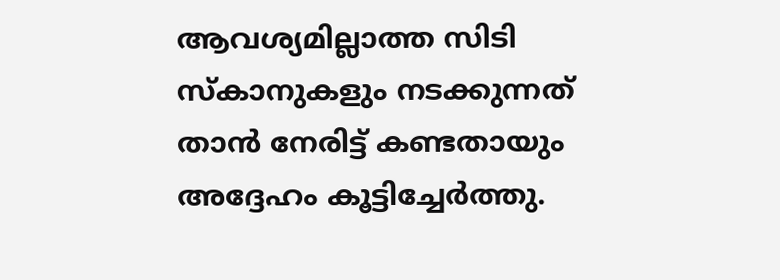ആവശ്യമില്ലാത്ത സിടി സ്കാനുകളും നടക്കുന്നത് താൻ നേരിട്ട് കണ്ടതായും അദ്ദേഹം കൂട്ടിച്ചേർത്തു.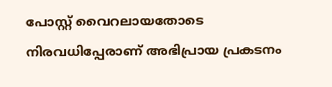പോസ്റ്റ് വൈറലായതോടെ നിരവധിപ്പേരാണ് അഭിപ്രായ പ്രകടനം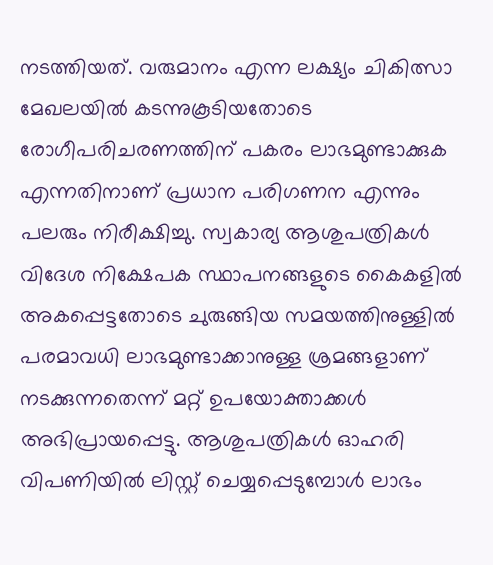നടത്തിയത്. വരുമാനം എന്ന ലക്ഷ്യം ചികിത്സാ മേഖലയിൽ കടന്നുകൂടിയതോടെ രോഗീപരിചരണത്തിന് പകരം ലാഭമുണ്ടാക്കുക എന്നതിനാണ് പ്രധാന പരിഗണന എന്നും പലരും നിരീക്ഷിച്ചു. സ്വകാര്യ ആശുപത്രികൾ വിദേശ നിക്ഷേപക സ്ഥാപനങ്ങളുടെ കൈകളിൽ അകപ്പെട്ടതോടെ ചുരുങ്ങിയ സമയത്തിനുള്ളിൽ പരമാവധി ലാഭമുണ്ടാക്കാനുള്ള ശ്രമങ്ങളാണ് നടക്കുന്നതെന്ന് മറ്റ് ഉപയോക്താക്കൾ അഭിപ്രായപ്പെട്ടു. ആശുപത്രികൾ ഓഹരി വിപണിയിൽ ലിസ്റ്റ് ചെയ്യപ്പെടുമ്പോൾ ലാഭം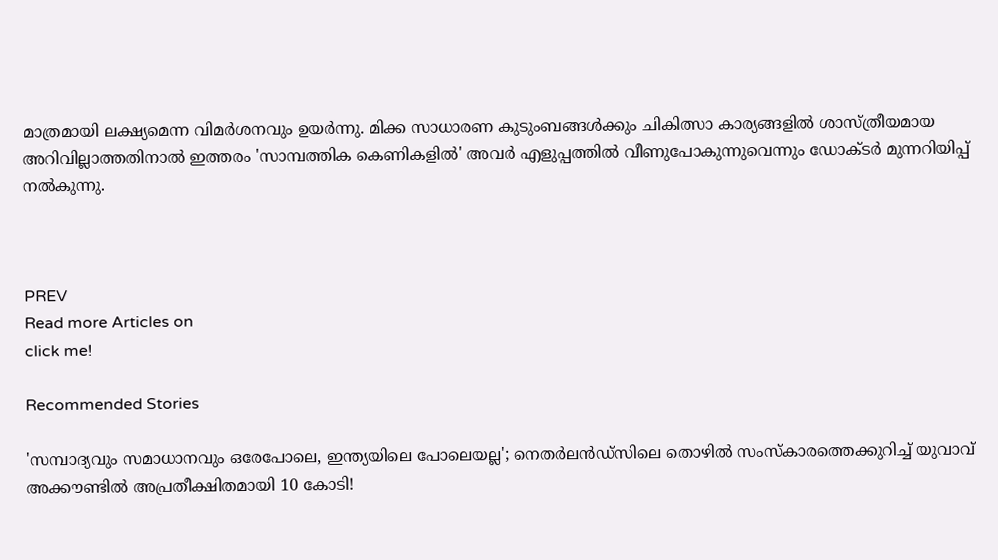മാത്രമായി ലക്ഷ്യമെന്ന വിമർശനവും ഉയർന്നു. മിക്ക സാധാരണ കുടുംബങ്ങൾക്കും ചികിത്സാ കാര്യങ്ങളിൽ ശാസ്ത്രീയമായ അറിവില്ലാത്തതിനാൽ ഇത്തരം 'സാമ്പത്തിക കെണികളിൽ' അവർ എളുപ്പത്തിൽ വീണുപോകുന്നുവെന്നും ഡോക്ടർ മുന്നറിയിപ്പ് നൽകുന്നു.



PREV
Read more Articles on
click me!

Recommended Stories

'സമ്പാദ്യവും സമാധാനവും ഒരേപോലെ, ഇന്ത്യയിലെ പോലെയല്ല'; നെതർലൻഡ്‌സിലെ തൊഴിൽ സംസ്കാരത്തെക്കുറിച്ച് യുവാവ്
അക്കൗണ്ടിൽ അപ്രതീക്ഷിതമായി 10 കോടി!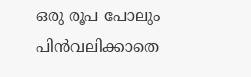ഒരു രൂപ പോലും പിൻവലിക്കാതെ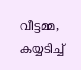വീട്ടമ്മ, കയ്യടിച്ച്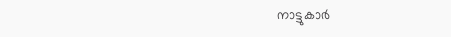നാട്ടുകാർ